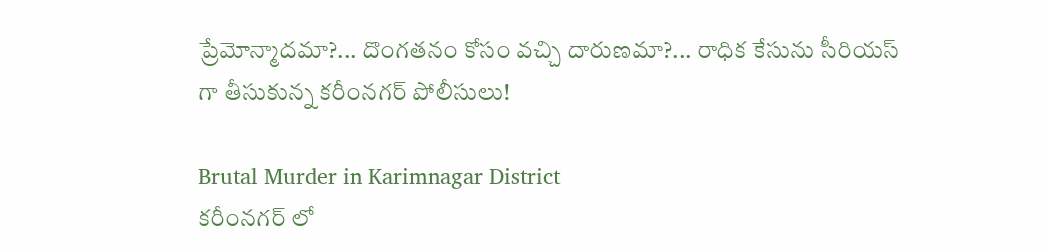ప్రేమోన్మాదమా?... దొంగతనం కోసం వచ్చి దారుణమా?... రాధిక కేసును సీరియస్ గా తీసుకున్న కరీంనగర్ పోలీసులు!

Brutal Murder in Karimnagar District
కరీంనగర్ లో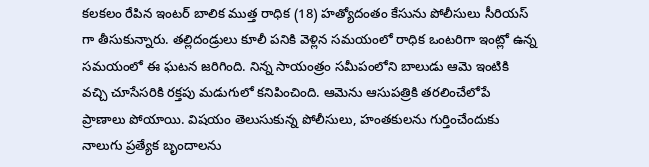కలకలం రేపిన ఇంటర్ బాలిక ముత్త రాధిక (18) హత్యోదంతం కేసును పోలీసులు సీరియస్ గా తీసుకున్నారు. తల్లిదండ్రులు కూలీ పనికి వెళ్లిన సమయంలో రాధిక ఒంటరిగా ఇంట్లో ఉన్న సమయంలో ఈ ఘటన జరిగింది. నిన్న సాయంత్రం సమీపంలోని బాలుడు ఆమె ఇంటికి వచ్చి చూసేసరికి రక్తపు మడుగులో కనిపించింది. ఆమెను ఆసుపత్రికి తరలించేలోపే ప్రాణాలు పోయాయి. విషయం తెలుసుకున్న పోలీసులు, హంతకులను గుర్తించేందుకు నాలుగు ప్రత్యేక బృందాలను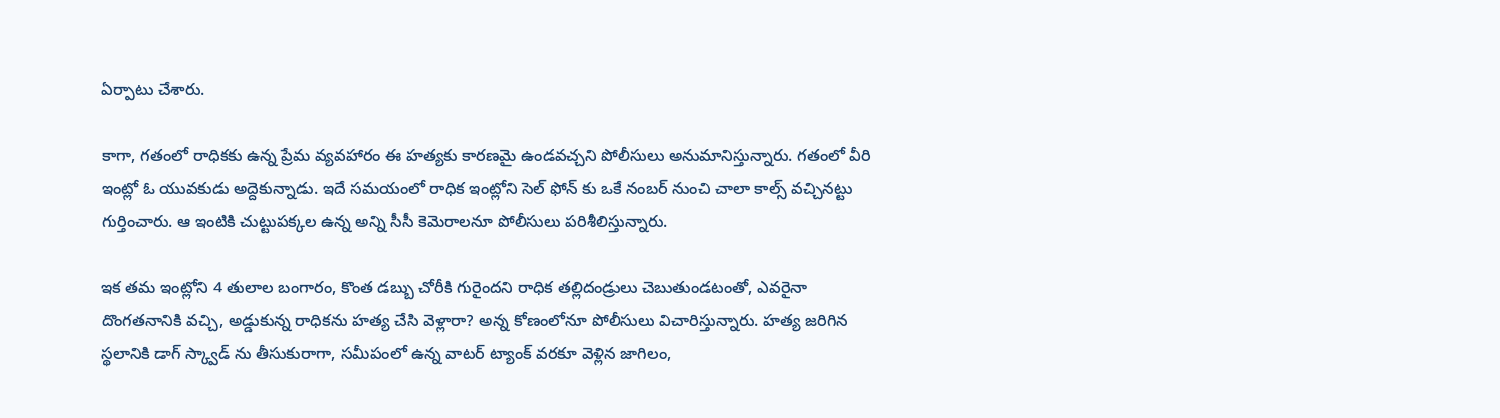ఏర్పాటు చేశారు.

కాగా, గతంలో రాధికకు ఉన్న ప్రేమ వ్యవహారం ఈ హత్యకు కారణమై ఉండవచ్చని పోలీసులు అనుమానిస్తున్నారు. గతంలో వీరి ఇంట్లో ఓ యువకుడు అద్దెకున్నాడు. ఇదే సమయంలో రాధిక ఇంట్లోని సెల్ ఫోన్ కు ఒకే నంబర్ నుంచి చాలా కాల్స్ వచ్చినట్టు గుర్తించారు. ఆ ఇంటికి చుట్టుపక్కల ఉన్న అన్ని సీసీ కెమెరాలనూ పోలీసులు పరిశీలిస్తున్నారు.

ఇక తమ ఇంట్లోని 4 తులాల బంగారం, కొంత డబ్బు చోరీకి గురైందని రాధిక తల్లిదండ్రులు చెబుతుండటంతో, ఎవరైనా దొంగతనానికి వచ్చి, అడ్డుకున్న రాధికను హత్య చేసి వెళ్లారా? అన్న కోణంలోనూ పోలీసులు విచారిస్తున్నారు. హత్య జరిగిన స్థలానికి డాగ్ స్క్వాడ్ ను తీసుకురాగా, సమీపంలో ఉన్న వాటర్ ట్యాంక్ వరకూ వెళ్లిన జాగిలం,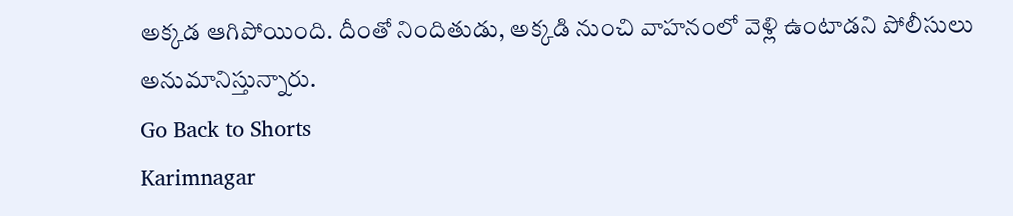అక్కడ ఆగిపోయింది. దీంతో నిందితుడు, అక్కడి నుంచి వాహనంలో వెళ్లి ఉంటాడని పోలీసులు అనుమానిస్తున్నారు.
Go Back to Shorts
Karimnagar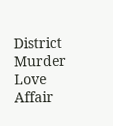District
Murder
Love Affair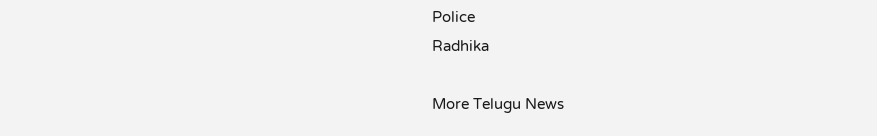Police
Radhika

More Telugu News